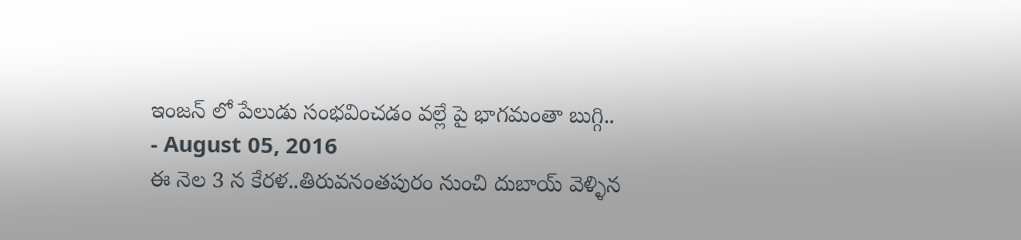ఇంజన్ లో పేలుడు సంభవించడం వల్లే పై భాగమంతా బుగ్గి..
- August 05, 2016
ఈ నెల 3 న కేరళ..తిరువనంతపురం నుంచి దుబాయ్ వెళ్ళిన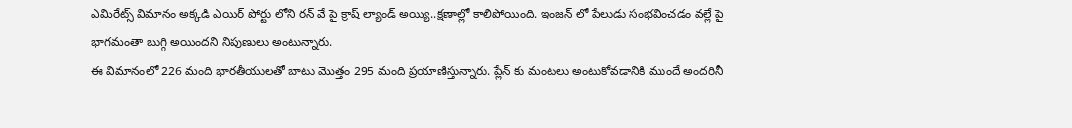ఎమిరేట్స్ విమానం అక్కడి ఎయిర్ పోర్టు లోని రన్ వే పై క్రాష్ ల్యాండ్ అయ్యి..క్షణాల్లో కాలిపోయింది. ఇంజన్ లో పేలుడు సంభవించడం వల్లే పై భాగమంతా బుగ్గి అయిందని నిపుణులు అంటున్నారు.
ఈ విమానంలో 226 మంది భారతీయులతో బాటు మొత్తం 295 మంది ప్రయాణిస్తున్నారు. ప్లేన్ కు మంటలు అంటుకోవడానికి ముందే అందరినీ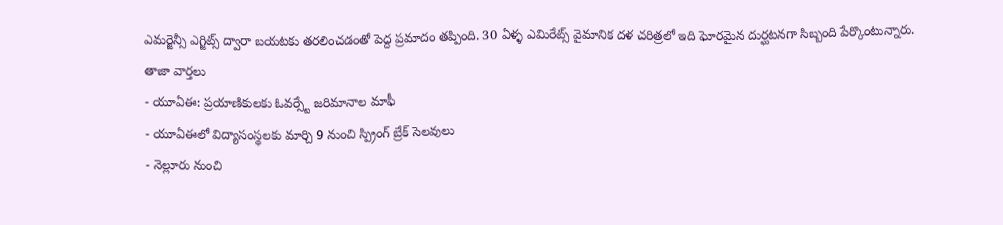ఎమర్జెన్సీ ఎగ్జిట్స్ ద్వారా బయటకు తరలించడంతో పెద్ద ప్రమాదం తప్పింది. 30 ఏళ్ళ ఎమిరేట్స్ వైమానిక దళ చరిత్రలో ఇది ఘోరమైన దుర్ఘటనగా సిబ్బంది పేర్కొంటున్నారు.
తాజా వార్తలు
- యూఏఈ: ప్రయాణికులకు ఓవర్స్టే జరిమానాల మాఫీ
- యూఏఈలో విద్యాసంస్థలకు మార్చి 9 నుంచి స్ప్రింగ్ బ్రేక్ సెలవులు
- నెల్లూరు నుంచి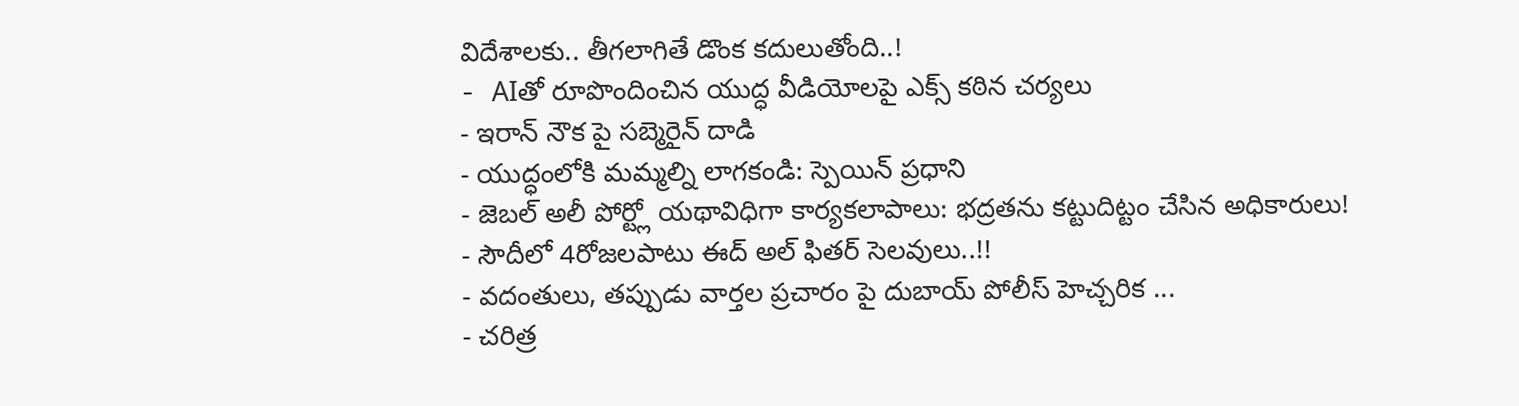విదేశాలకు.. తీగలాగితే డొంక కదులుతోంది..!
- AIతో రూపొందించిన యుద్ధ వీడియోలపై ఎక్స్ కఠిన చర్యలు
- ఇరాన్ నౌక పై సబ్మెరైన్ దాడి
- యుద్ధంలోకి మమ్మల్ని లాగకండి: స్పెయిన్ ప్రధాని
- జెబల్ అలీ పోర్ట్లో యథావిధిగా కార్యకలాపాలు: భద్రతను కట్టుదిట్టం చేసిన అధికారులు!
- సౌదీలో 4రోజలపాటు ఈద్ అల్ ఫితర్ సెలవులు..!!
- వదంతులు, తప్పుడు వార్తల ప్రచారం పై దుబాయ్ పోలీస్ హెచ్చరిక ...
- చరిత్ర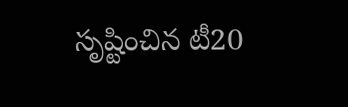సృష్టించిన టీ20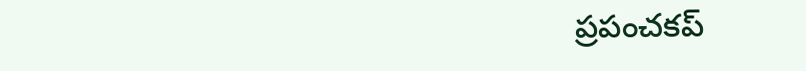ప్రపంచకప్